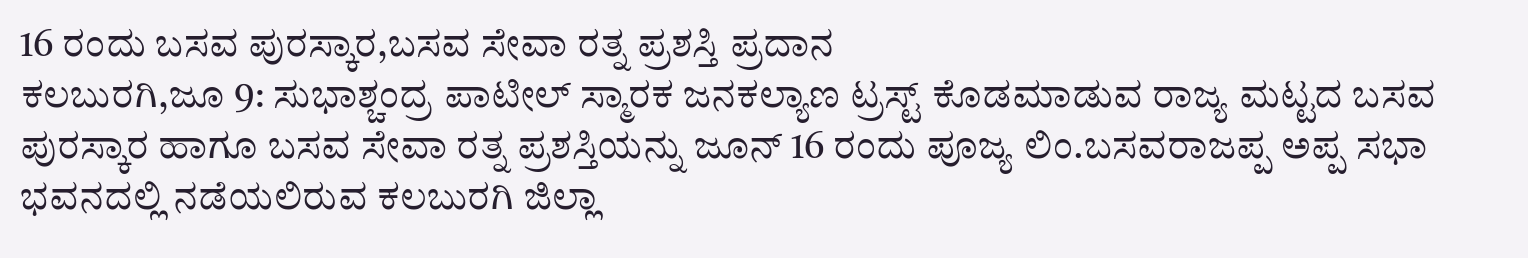16 ರಂದು ಬಸವ ಪುರಸ್ಕಾರ,ಬಸವ ಸೇವಾ ರತ್ನ ಪ್ರಶಸ್ತಿ ಪ್ರದಾನ
ಕಲಬುರಗಿ,ಜೂ 9: ಸುಭಾಶ್ಚಂದ್ರ ಪಾಟೀಲ್ ಸ್ಮಾರಕ ಜನಕಲ್ಯಾಣ ಟ್ರಸ್ಟ್ ಕೊಡಮಾಡುವ ರಾಜ್ಯ ಮಟ್ಟದ ಬಸವ ಪುರಸ್ಕಾರ ಹಾಗೂ ಬಸವ ಸೇವಾ ರತ್ನ ಪ್ರಶಸ್ತಿಯನ್ನು ಜೂನ್ 16 ರಂದು ಪೂಜ್ಯ ಲಿಂ.ಬಸವರಾಜಪ್ಪ ಅಪ್ಪ ಸಭಾ ಭವನದಲ್ಲಿ ನಡೆಯಲಿರುವ ಕಲಬುರಗಿ ಜಿಲ್ಲಾ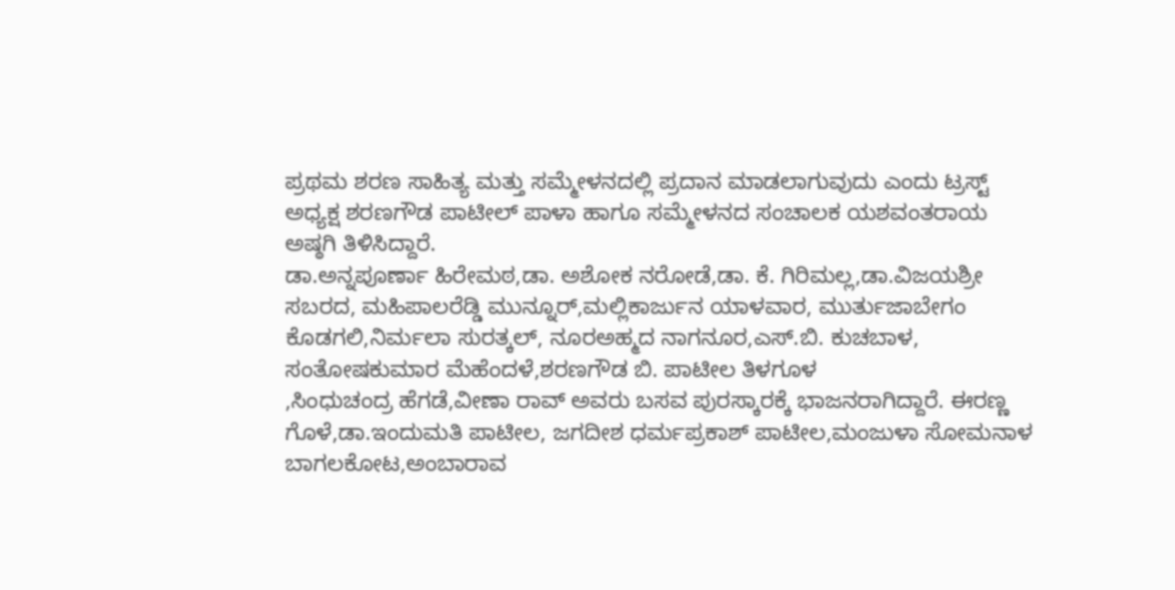ಪ್ರಥಮ ಶರಣ ಸಾಹಿತ್ಯ ಮತ್ತು ಸಮ್ಮೇಳನದಲ್ಲಿ ಪ್ರದಾನ ಮಾಡಲಾಗುವುದು ಎಂದು ಟ್ರಸ್ಟ್ ಅಧ್ಯಕ್ಷ ಶರಣಗೌಡ ಪಾಟೀಲ್ ಪಾಳಾ ಹಾಗೂ ಸಮ್ಮೇಳನದ ಸಂಚಾಲಕ ಯಶವಂತರಾಯ ಅಷ್ಠಗಿ ತಿಳಿಸಿದ್ದಾರೆ.
ಡಾ.ಅನ್ನಪೂರ್ಣಾ ಹಿರೇಮಠ,ಡಾ. ಅಶೋಕ ನರೋಡೆ,ಡಾ. ಕೆ. ಗಿರಿಮಲ್ಲ,ಡಾ.ವಿಜಯಶ್ರೀ ಸಬರದ, ಮಹಿಪಾಲರೆಡ್ಡಿ ಮುನ್ನೂರ್,ಮಲ್ಲಿಕಾರ್ಜುನ ಯಾಳವಾರ, ಮುರ್ತುಜಾಬೇಗಂ ಕೊಡಗಲಿ,ನಿರ್ಮಲಾ ಸುರತ್ಕಲ್, ನೂರಅಹ್ಮದ ನಾಗನೂರ,ಎಸ್.ಬಿ. ಕುಚಬಾಳ, ಸಂತೋಷಕುಮಾರ ಮೆಹೆಂದಳೆ,ಶರಣಗೌಡ ಬಿ. ಪಾಟೀಲ ತಿಳಗೂಳ
,ಸಿಂಧುಚಂದ್ರ ಹೆಗಡೆ,ವೀಣಾ ರಾವ್ ಅವರು ಬಸವ ಪುರಸ್ಕಾರಕ್ಕೆ ಭಾಜನರಾಗಿದ್ದಾರೆ. ಈರಣ್ಣ ಗೊಳೆ,ಡಾ.ಇಂದುಮತಿ ಪಾಟೀಲ, ಜಗದೀಶ ಧರ್ಮಪ್ರಕಾಶ್ ಪಾಟೀಲ,ಮಂಜುಳಾ ಸೋಮನಾಳ ಬಾಗಲಕೋಟ,ಅಂಬಾರಾವ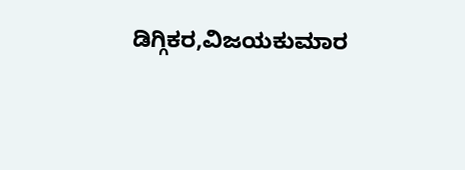ಡಿಗ್ಗಿಕರ,ವಿಜಯಕುಮಾರ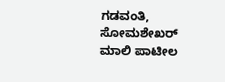ಗಡವಂತಿ, ಸೋಮಶೇಖರ್ ಮಾಲಿ ಪಾಟೀಲ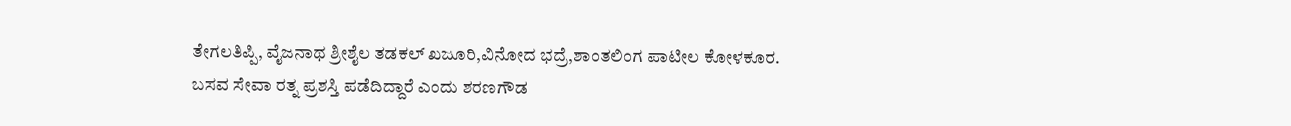ತೇಗಲತಿಪ್ಪಿ, ವೈಜನಾಥ ಶ್ರೀಶೈಲ ತಡಕಲ್ ಖಜೂರಿ,ವಿನೋದ ಭದ್ರೆ,ಶಾಂತಲಿಂಗ ಪಾಟೀಲ ಕೋಳಕೂರ.
ಬಸವ ಸೇವಾ ರತ್ನ ಪ್ರಶಸ್ತಿ ಪಡೆದಿದ್ದಾರೆ ಎಂದು ಶರಣಗೌಡ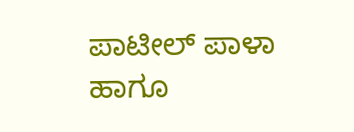ಪಾಟೀಲ್ ಪಾಳಾ ಹಾಗೂ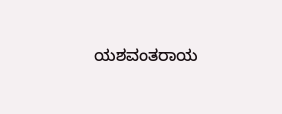ಯಶವಂತರಾಯ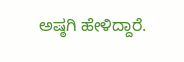ಅಷ್ಠಗಿ ಹೇಳಿದ್ದಾರೆ.